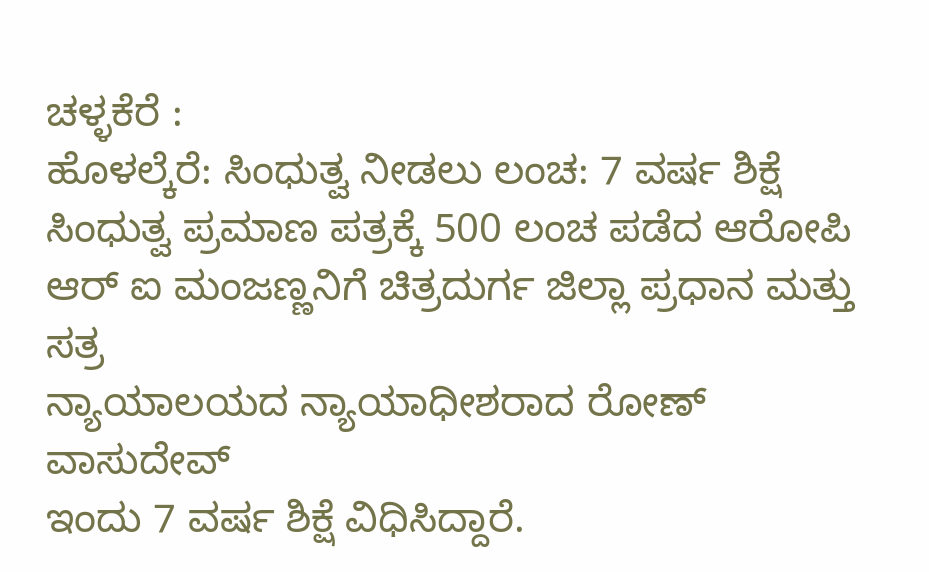ಚಳ್ಳಕೆರೆ :
ಹೊಳಲ್ಕೆರೆ: ಸಿಂಧುತ್ವ ನೀಡಲು ಲಂಚ: 7 ವರ್ಷ ಶಿಕ್ಷೆ
ಸಿಂಧುತ್ವ ಪ್ರಮಾಣ ಪತ್ರಕ್ಕೆ 500 ಲಂಚ ಪಡೆದ ಆರೋಪಿ
ಆರ್ ಐ ಮಂಜಣ್ಣನಿಗೆ ಚಿತ್ರದುರ್ಗ ಜಿಲ್ಲಾ ಪ್ರಧಾನ ಮತ್ತು ಸತ್ರ
ನ್ಯಾಯಾಲಯದ ನ್ಯಾಯಾಧೀಶರಾದ ರೋಣ್ ವಾಸುದೇವ್
ಇಂದು 7 ವರ್ಷ ಶಿಕ್ಷೆ ವಿಧಿಸಿದ್ದಾರೆ.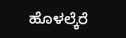ಹೊಳಲ್ಕೆರೆ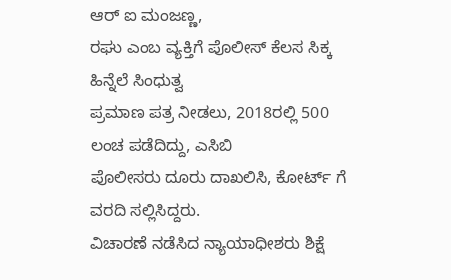ಆರ್ ಐ ಮಂಜಣ್ಣ,
ರಘು ಎಂಬ ವ್ಯಕ್ತಿಗೆ ಪೊಲೀಸ್ ಕೆಲಸ ಸಿಕ್ಕ ಹಿನ್ನೆಲೆ ಸಿಂಧುತ್ವ
ಪ್ರಮಾಣ ಪತ್ರ ನೀಡಲು, 2018ರಲ್ಲಿ 500 ಲಂಚ ಪಡೆದಿದ್ದು, ಎಸಿಬಿ
ಪೊಲೀಸರು ದೂರು ದಾಖಲಿಸಿ, ಕೋರ್ಟ್ ಗೆ ವರದಿ ಸಲ್ಲಿಸಿದ್ದರು.
ವಿಚಾರಣೆ ನಡೆಸಿದ ನ್ಯಾಯಾಧೀಶರು ಶಿಕ್ಷೆ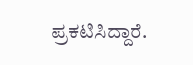ಪ್ರಕಟಿಸಿದ್ದಾರೆ.